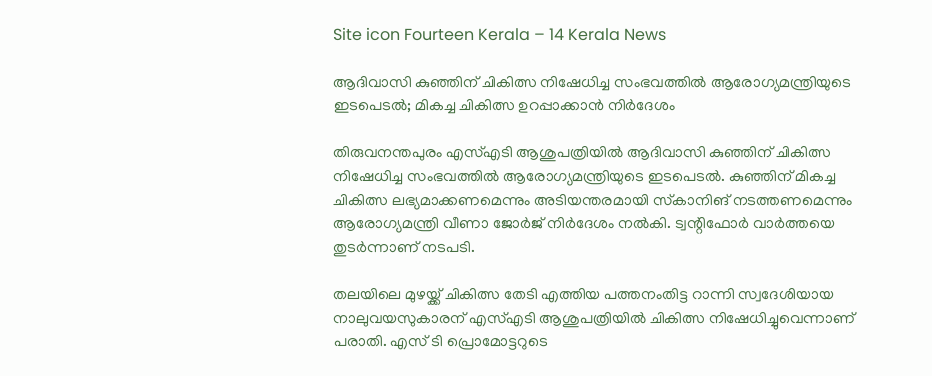Site icon Fourteen Kerala – 14 Kerala News

ആദിവാസി കുഞ്ഞിന് ചികിത്സ നിഷേധിച്ച സംഭവത്തില്‍ ആരോഗ്യമന്ത്രിയുടെ ഇടപെടല്‍; മികച്ച ചികിത്സ ഉറപ്പാക്കാന്‍ നിര്‍ദേശം

തിരുവനന്തപുരം എസ്എടി ആശുപത്രിയില്‍ ആദിവാസി കുഞ്ഞിന് ചികിത്സ നിഷേധിച്ച സംഭവത്തില്‍ ആരോഗ്യമന്ത്രിയുടെ ഇടപെടല്‍. കുഞ്ഞിന് മികച്ച ചികിത്സ ലഭ്യമാക്കണമെന്നും അടിയന്തരമായി സ്‌കാനിങ് നടത്തണമെന്നും ആരോഗ്യമന്ത്രി വീണാ ജോര്‍ജ് നിര്‍ദേശം നല്‍കി. ട്വന്റിഫോര്‍ വാര്‍ത്തയെ തുടര്‍ന്നാണ് നടപടി.

തലയിലെ മുഴയ്ക്ക് ചികിത്സ തേടി എത്തിയ പത്തനംതിട്ട റാന്നി സ്വദേശിയായ നാലുവയസുകാരന് എസ്എടി ആശുപത്രിയില്‍ ചികിത്സ നിഷേധിച്ചുവെന്നാണ് പരാതി. എസ് ടി പ്രൊമോട്ടറുടെ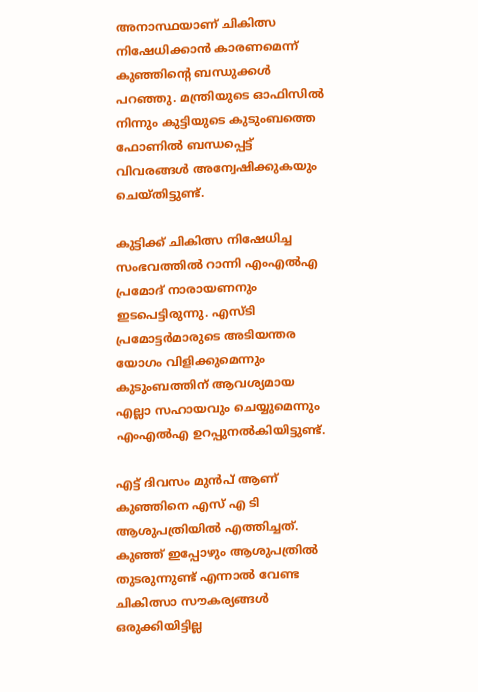അനാസ്ഥയാണ് ചികിത്സ നിഷേധിക്കാന്‍ കാരണമെന്ന് കുഞ്ഞിന്റെ ബന്ധുക്കള്‍ പറഞ്ഞു. മന്ത്രിയുടെ ഓഫിസില്‍ നിന്നും കുട്ടിയുടെ കുടുംബത്തെ ഫോണില്‍ ബന്ധപ്പെട്ട് വിവരങ്ങള്‍ അന്വേഷിക്കുകയും ചെയ്തിട്ടുണ്ട്.

കുട്ടിക്ക് ചികിത്സ നിഷേധിച്ച സംഭവത്തില്‍ റാന്നി എംഎല്‍എ പ്രമോദ് നാരായണനും ഇടപെട്ടിരുന്നു. എസ്ടി പ്രമോട്ടര്‍മാരുടെ അടിയന്തര യോഗം വിളിക്കുമെന്നും കുടുംബത്തിന് ആവശ്യമായ എല്ലാ സഹായവും ചെയ്യുമെന്നും എംഎല്‍എ ഉറപ്പുനല്‍കിയിട്ടുണ്ട്.

എട്ട് ദിവസം മുന്‍പ് ആണ് കുഞ്ഞിനെ എസ് എ ടി ആശുപത്രിയില്‍ എത്തിച്ചത്. കുഞ്ഞ് ഇപ്പോഴും ആശുപത്രില്‍ തുടരുന്നുണ്ട് എന്നാല്‍ വേണ്ട ചികിത്സാ സൗകര്യങ്ങള്‍ ഒരുക്കിയിട്ടില്ല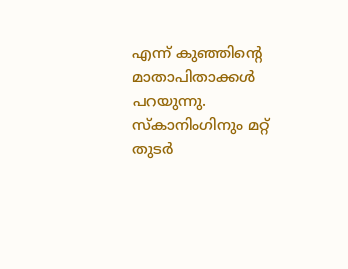എന്ന് കുഞ്ഞിന്റെ മാതാപിതാക്കള്‍ പറയുന്നു. സ്‌കാനിംഗിനും മറ്റ് തുടര്‍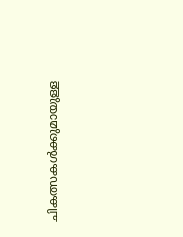ചികത്സകള്‍ക്കുമായുള്ള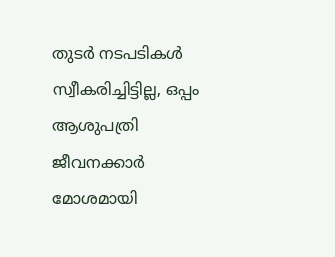തുടര്‍ നടപടികള്‍ സ്വീകരിച്ചിട്ടില്ല, ഒപ്പം ആശുപത്രി ജീവനക്കാര്‍ മോശമായി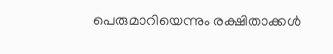പെരുമാറിയെന്നും രക്ഷിതാക്കള്‍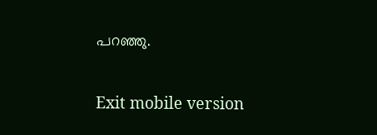പറഞ്ഞു.

Exit mobile version